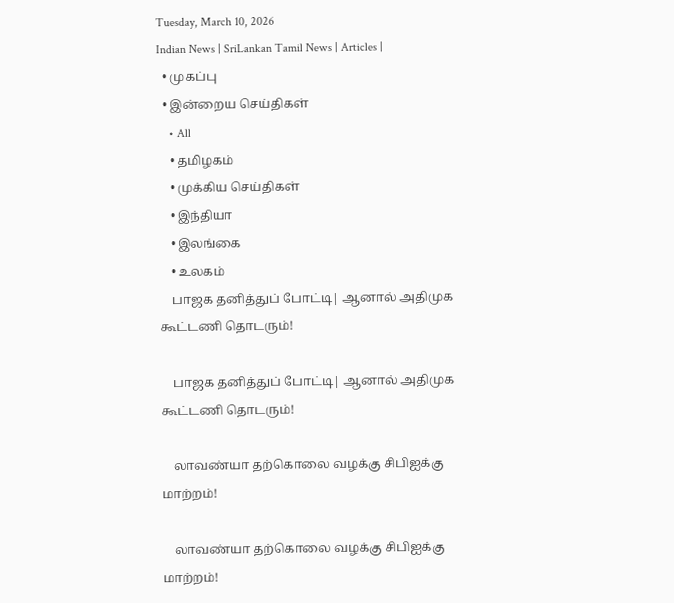Tuesday, March 10, 2026
Indian News | SriLankan Tamil News | Articles |
  • முகப்பு
  • இன்றைய செய்திகள்
    • All
    • தமிழகம்
    • முக்கிய செய்திகள்
    • இந்தியா
    • இலங்கை
    • உலகம்
    பாஜக தனித்துப் போட்டி| ஆனால் அதிமுக கூட்டணி தொடரும்!

    பாஜக தனித்துப் போட்டி| ஆனால் அதிமுக கூட்டணி தொடரும்!

    லாவண்யா தற்கொலை வழக்கு சிபிஐக்கு மாற்றம்!

    லாவண்யா தற்கொலை வழக்கு சிபிஐக்கு மாற்றம்!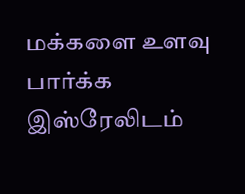மக்களை உளவு பார்க்க இஸ்ரேலிடம்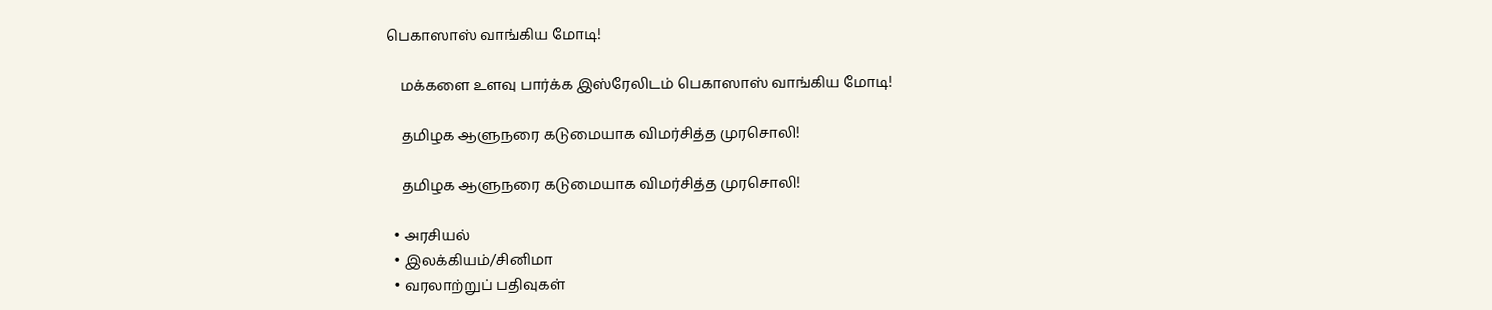பெகாஸாஸ் வாங்கிய மோடி!

    மக்களை உளவு பார்க்க இஸ்ரேலிடம் பெகாஸாஸ் வாங்கிய மோடி!

    தமிழக ஆளுநரை கடுமையாக விமர்சித்த முரசொலி!

    தமிழக ஆளுநரை கடுமையாக விமர்சித்த முரசொலி!

  • அரசியல்
  • இலக்கியம்/சினிமா
  • வரலாற்றுப் பதிவுகள்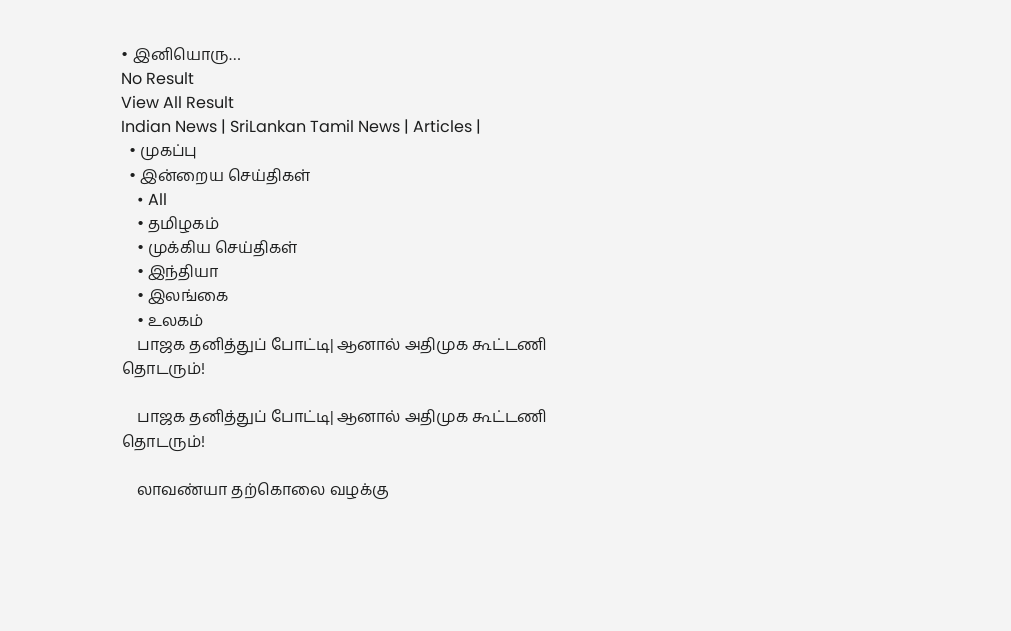• இனியொரு…
No Result
View All Result
Indian News | SriLankan Tamil News | Articles |
  • முகப்பு
  • இன்றைய செய்திகள்
    • All
    • தமிழகம்
    • முக்கிய செய்திகள்
    • இந்தியா
    • இலங்கை
    • உலகம்
    பாஜக தனித்துப் போட்டி| ஆனால் அதிமுக கூட்டணி தொடரும்!

    பாஜக தனித்துப் போட்டி| ஆனால் அதிமுக கூட்டணி தொடரும்!

    லாவண்யா தற்கொலை வழக்கு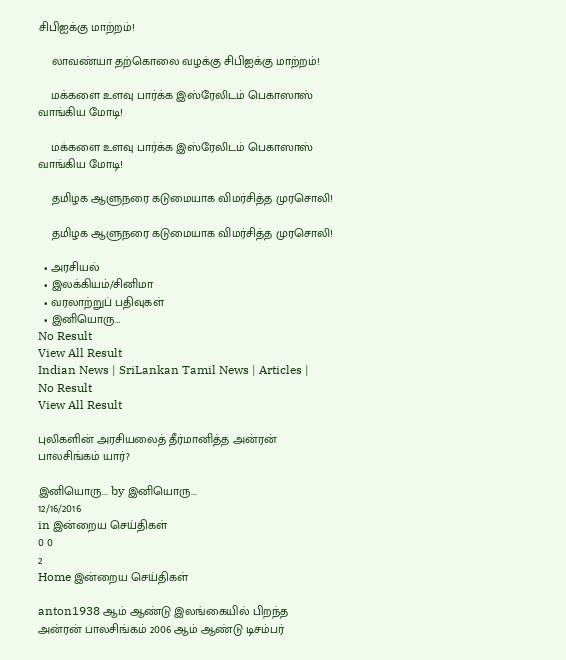சிபிஐக்கு மாற்றம்!

    லாவண்யா தற்கொலை வழக்கு சிபிஐக்கு மாற்றம்!

    மக்களை உளவு பார்க்க இஸ்ரேலிடம் பெகாஸாஸ் வாங்கிய மோடி!

    மக்களை உளவு பார்க்க இஸ்ரேலிடம் பெகாஸாஸ் வாங்கிய மோடி!

    தமிழக ஆளுநரை கடுமையாக விமர்சித்த முரசொலி!

    தமிழக ஆளுநரை கடுமையாக விமர்சித்த முரசொலி!

  • அரசியல்
  • இலக்கியம்/சினிமா
  • வரலாற்றுப் பதிவுகள்
  • இனியொரு…
No Result
View All Result
Indian News | SriLankan Tamil News | Articles |
No Result
View All Result

புலிகளின் அரசியலைத் தீர்மானித்த அன்ரன் பாலசிங்கம் யார்?

இனியொரு... by இனியொரு...
12/16/2016
in இன்றைய செய்திகள்
0 0
2
Home இன்றைய செய்திகள்

anton1938 ஆம் ஆண்டு இலங்கையில் பிறந்த அன்ரன் பாலசிங்கம் 2006 ஆம் ஆண்டு டிசம்பர்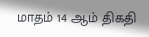மாதம் 14 ஆம் திகதி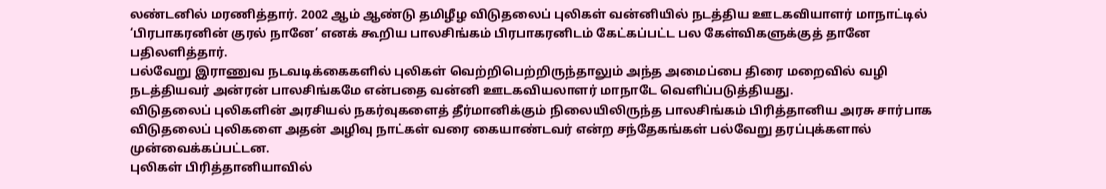லண்டனில் மரணித்தார். 2002 ஆம் ஆண்டு தமிழீழ விடுதலைப் புலிகள் வன்னியில் நடத்திய ஊடகவியாளர் மாநாட்டில் ‘பிரபாகரனின் குரல் நானே’ எனக் கூறிய பாலசிங்கம் பிரபாகரனிடம் கேட்கப்பட்ட பல கேள்விகளுக்குத் தானே பதிலளித்தார்.
பல்வேறு இராணுவ நடவடிக்கைகளில் புலிகள் வெற்றிபெற்றிருந்தாலும் அந்த அமைப்பை திரை மறைவில் வழி நடத்தியவர் அன்ரன் பாலசிங்கமே என்பதை வன்னி ஊடகவியலாளர் மாநாடே வெளிப்படுத்தியது.
விடுதலைப் புலிகளின் அரசியல் நகர்வுகளைத் தீர்மானிக்கும் நிலையிலிருந்த பாலசிங்கம் பிரித்தானிய அரசு சார்பாக விடுதலைப் புலிகளை அதன் அழிவு நாட்கள் வரை கையாண்டவர் என்ற சந்தேகங்கள் பல்வேறு தரப்புக்களால் முன்வைக்கப்பட்டன.
புலிகள் பிரித்தானியாவில்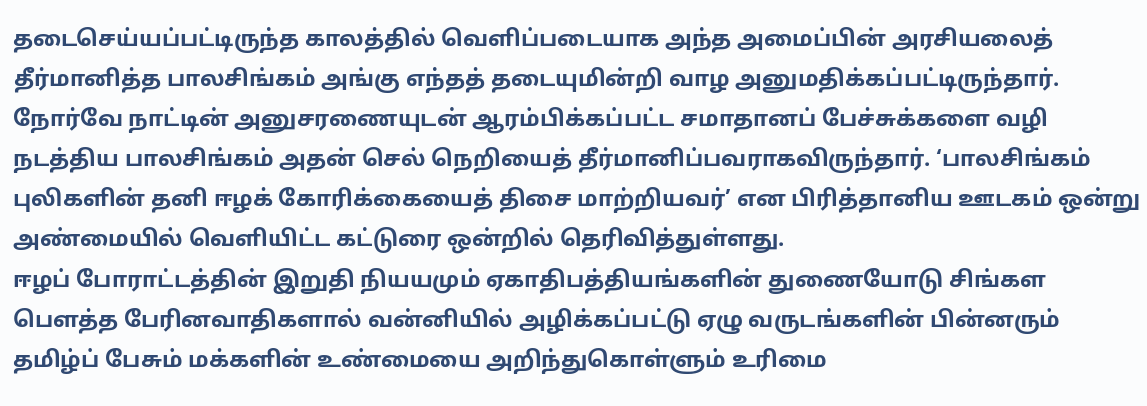தடைசெய்யப்பட்டிருந்த காலத்தில் வெளிப்படையாக அந்த அமைப்பின் அரசியலைத் தீர்மானித்த பாலசிங்கம் அங்கு எந்தத் தடையுமின்றி வாழ அனுமதிக்கப்பட்டிருந்தார். நோர்வே நாட்டின் அனுசரணையுடன் ஆரம்பிக்கப்பட்ட சமாதானப் பேச்சுக்களை வழி நடத்திய பாலசிங்கம் அதன் செல் நெறியைத் தீர்மானிப்பவராகவிருந்தார். ‘பாலசிங்கம் புலிகளின் தனி ஈழக் கோரிக்கையைத் திசை மாற்றியவர்’ என பிரித்தானிய ஊடகம் ஒன்று அண்மையில் வெளியிட்ட கட்டுரை ஒன்றில் தெரிவித்துள்ளது.
ஈழப் போராட்டத்தின் இறுதி நியயமும் ஏகாதிபத்தியங்களின் துணையோடு சிங்கள பௌத்த பேரினவாதிகளால் வன்னியில் அழிக்கப்பட்டு ஏழு வருடங்களின் பின்னரும் தமிழ்ப் பேசும் மக்களின் உண்மையை அறிந்துகொள்ளும் உரிமை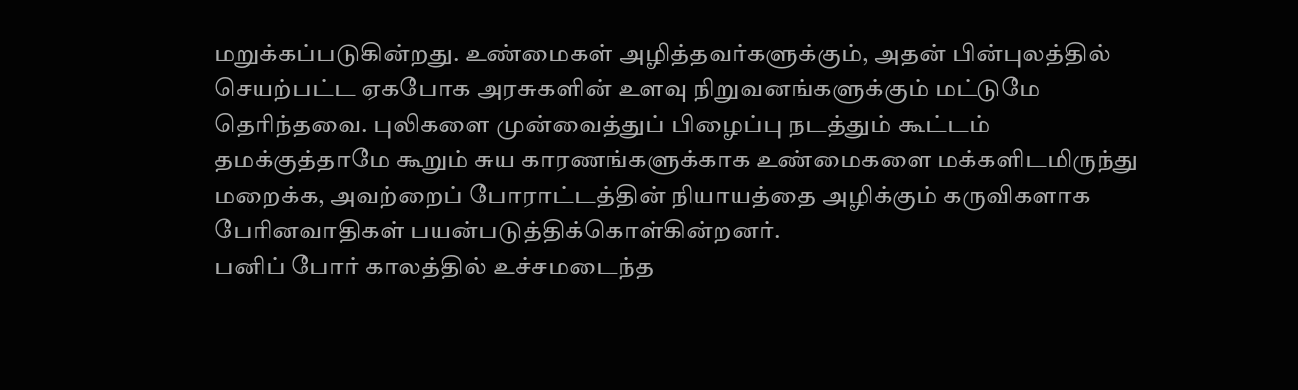மறுக்கப்படுகின்றது. உண்மைகள் அழித்தவர்களுக்கும், அதன் பின்புலத்தில் செயற்பட்ட ஏகபோக அரசுகளின் உளவு நிறுவனங்களுக்கும் மட்டுமே தெரிந்தவை. புலிகளை முன்வைத்துப் பிழைப்பு நடத்தும் கூட்டம் தமக்குத்தாமே கூறும் சுய காரணங்களுக்காக உண்மைகளை மக்களிடமிருந்து மறைக்க, அவற்றைப் போராட்டத்தின் நியாயத்தை அழிக்கும் கருவிகளாக பேரினவாதிகள் பயன்படுத்திக்கொள்கின்றனர்.
பனிப் போர் காலத்தில் உச்சமடைந்த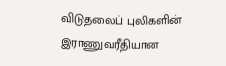விடுதலைப் புலிகளின் இராணுவரீதியான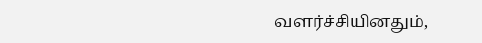வளர்ச்சியினதும்,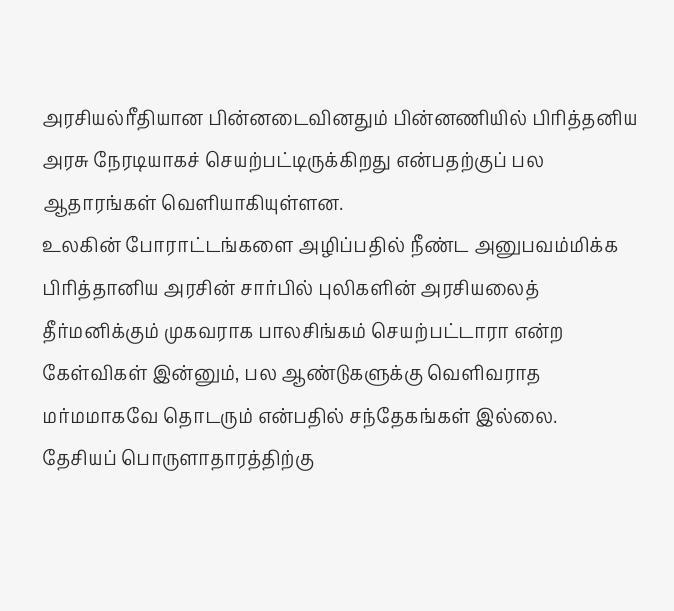அரசியல்ரீதியான பின்னடைவினதும் பின்னணியில் பிரித்தனிய அரசு நேரடியாகச் செயற்பட்டிருக்கிறது என்பதற்குப் பல ஆதாரங்கள் வெளியாகியுள்ளன.
உலகின் போராட்டங்களை அழிப்பதில் நீண்ட அனுபவம்மிக்க பிரித்தானிய அரசின் சார்பில் புலிகளின் அரசியலைத் தீர்மனிக்கும் முகவராக பாலசிங்கம் செயற்பட்டாரா என்ற கேள்விகள் இன்னும், பல ஆண்டுகளுக்கு வெளிவராத மர்மமாகவே தொடரும் என்பதில் சந்தேகங்கள் இல்லை.
தேசியப் பொருளாதாரத்திற்கு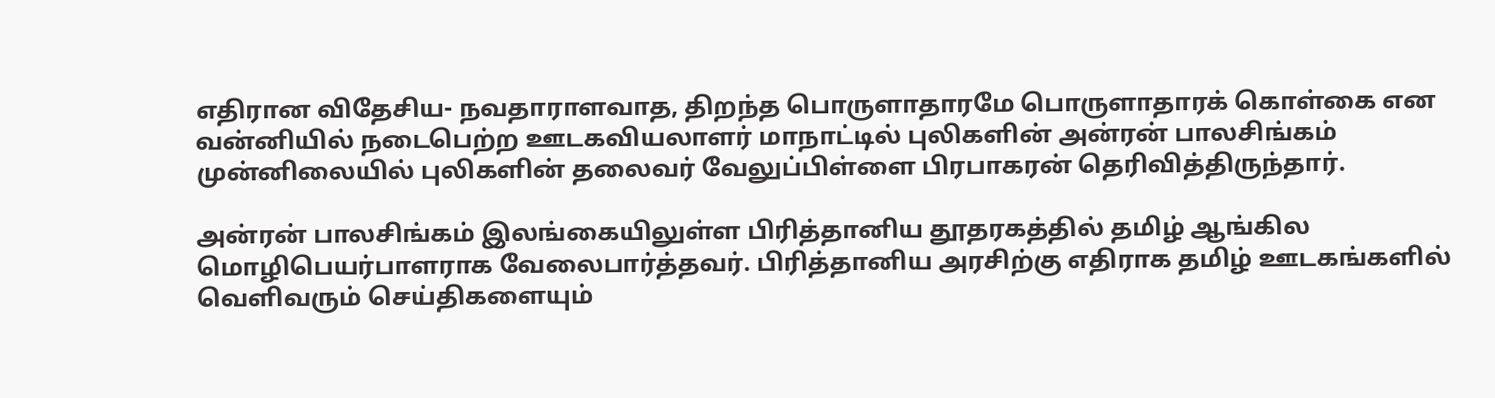எதிரான விதேசிய- நவதாராளவாத, திறந்த பொருளாதாரமே பொருளாதாரக் கொள்கை என வன்னியில் நடைபெற்ற ஊடகவியலாளர் மாநாட்டில் புலிகளின் அன்ரன் பாலசிங்கம் முன்னிலையில் புலிகளின் தலைவர் வேலுப்பிள்ளை பிரபாகரன் தெரிவித்திருந்தார்.

அன்ரன் பாலசிங்கம் இலங்கையிலுள்ள பிரித்தானிய தூதரகத்தில் தமிழ் ஆங்கில மொழிபெயர்பாளராக வேலைபார்த்தவர். பிரித்தானிய அரசிற்கு எதிராக தமிழ் ஊடகங்களில் வெளிவரும் செய்திகளையும்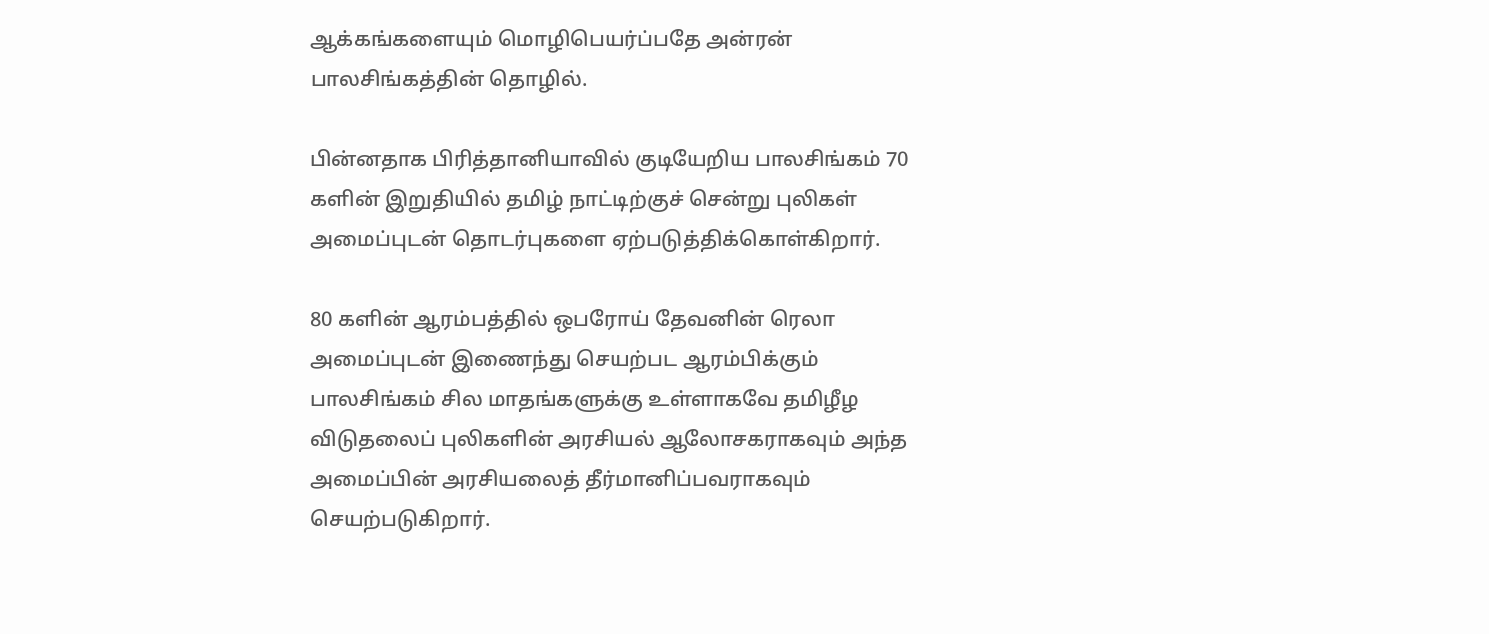ஆக்கங்களையும் மொழிபெயர்ப்பதே அன்ரன் பாலசிங்கத்தின் தொழில்.

பின்னதாக பிரித்தானியாவில் குடியேறிய பாலசிங்கம் 70 களின் இறுதியில் தமிழ் நாட்டிற்குச் சென்று புலிகள் அமைப்புடன் தொடர்புகளை ஏற்படுத்திக்கொள்கிறார்.

80 களின் ஆரம்பத்தில் ஒபரோய் தேவனின் ரெலா அமைப்புடன் இணைந்து செயற்பட ஆரம்பிக்கும் பாலசிங்கம் சில மாதங்களுக்கு உள்ளாகவே தமிழீழ விடுதலைப் புலிகளின் அரசியல் ஆலோசகராகவும் அந்த அமைப்பின் அரசியலைத் தீர்மானிப்பவராகவும் செயற்படுகிறார்.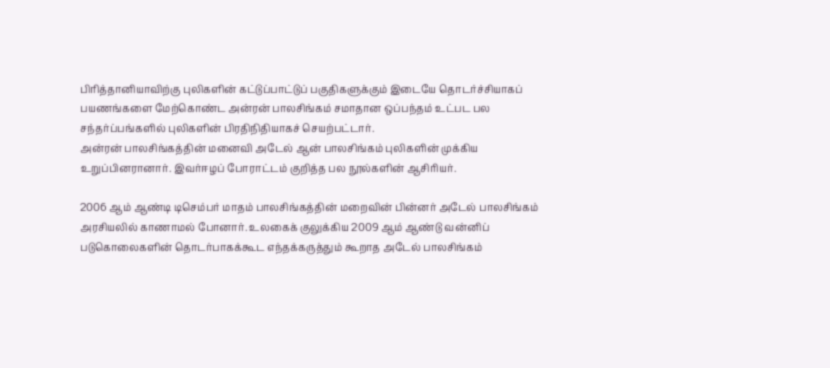பிரித்தானியாவிற்கு புலிகளின் கட்டுப்பாட்டுப் பகுதிகளுக்கும் இடையே தொடர்ச்சியாகப் பயணங்களை மேற்கொண்ட அன்ரன் பாலசிங்கம் சமாதான ஒப்பந்தம் உட்பட பல சந்தர்ப்பங்களில் புலிகளின் பிரதிநிதியாகச் செயற்பட்டார்.
அன்ரன் பாலசிங்கத்தின் மனைவி அடேல் ஆன் பாலசிங்கம் புலிகளின் முக்கிய உறுப்பினரானார். இவர்ஈழப் போராட்டம் குறித்த பல நூல்களின் ஆசிரியர்.

2006 ஆம் ஆண்டி டிசெம்பர் மாதம் பாலசிங்கத்தின் மறைவின் பின்னர் அடேல் பாலசிங்கம் அரசியலில் காணாமல் போனார். உலகைக் குலுக்கிய 2009 ஆம் ஆண்டு வன்னிப் படுகொலைகளின் தொடர்பாகக்கூட எந்தக்கருத்தும் கூறாத அடேல் பாலசிங்கம்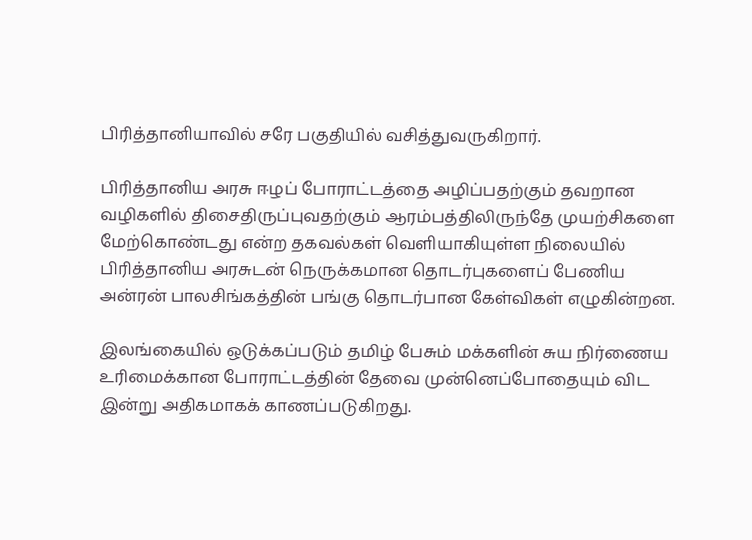பிரித்தானியாவில் சரே பகுதியில் வசித்துவருகிறார்.

பிரித்தானிய அரசு ஈழப் போராட்டத்தை அழிப்பதற்கும் தவறான வழிகளில் திசைதிருப்புவதற்கும் ஆரம்பத்திலிருந்தே முயற்சிகளை மேற்கொண்டது என்ற தகவல்கள் வெளியாகியுள்ள நிலையில் பிரித்தானிய அரசுடன் நெருக்கமான தொடர்புகளைப் பேணிய அன்ரன் பாலசிங்கத்தின் பங்கு தொடர்பான கேள்விகள் எழுகின்றன.

இலங்கையில் ஒடுக்கப்படும் தமிழ் பேசும் மக்களின் சுய நிர்ணைய உரிமைக்கான போராட்டத்தின் தேவை முன்னெப்போதையும் விட இன்று அதிகமாகக் காணப்படுகிறது.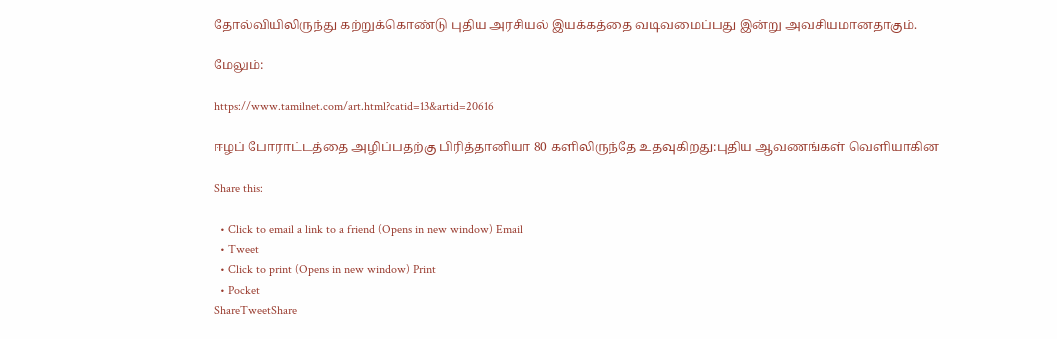தோல்வியிலிருந்து கற்றுக்கொண்டு புதிய அரசியல் இயக்கத்தை வடிவமைப்பது இன்று அவசியமானதாகும்.

மேலும்:

https://www.tamilnet.com/art.html?catid=13&artid=20616

ஈழப் போராட்டத்தை அழிப்பதற்கு பிரித்தானியா 80 களிலிருந்தே உதவுகிறது:புதிய ஆவணங்கள் வெளியாகின

Share this:

  • Click to email a link to a friend (Opens in new window) Email
  • Tweet
  • Click to print (Opens in new window) Print
  • Pocket
ShareTweetShare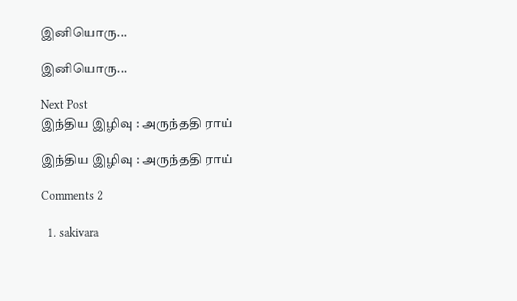இனியொரு...

இனியொரு...

Next Post
இந்திய இழிவு : அருந்ததி ராய்

இந்திய இழிவு : அருந்ததி ராய்

Comments 2

  1. sakivara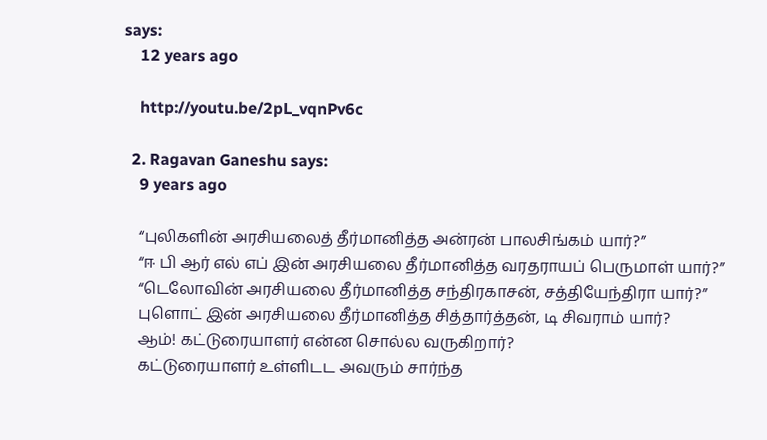says:
    12 years ago

    http://youtu.be/2pL_vqnPv6c

  2. Ragavan Ganeshu says:
    9 years ago

    “புலிகளின் அரசியலைத் தீர்மானித்த அன்ரன் பாலசிங்கம் யார்?”
    “ஈ பி ஆர் எல் எப் இன் அரசியலை தீர்மானித்த வரதராயப் பெருமாள் யார்?”
    “டெலோவின் அரசியலை தீர்மானித்த சந்திரகாசன், சத்தியேந்திரா யார்?”
    புளொட் இன் அரசியலை தீர்மானித்த சித்தார்த்தன், டி சிவராம் யார்?
    ஆம்! கட்டுரையாளர் என்ன சொல்ல வருகிறார்?
    கட்டுரையாளர் உள்ளிடட அவரும் சார்ந்த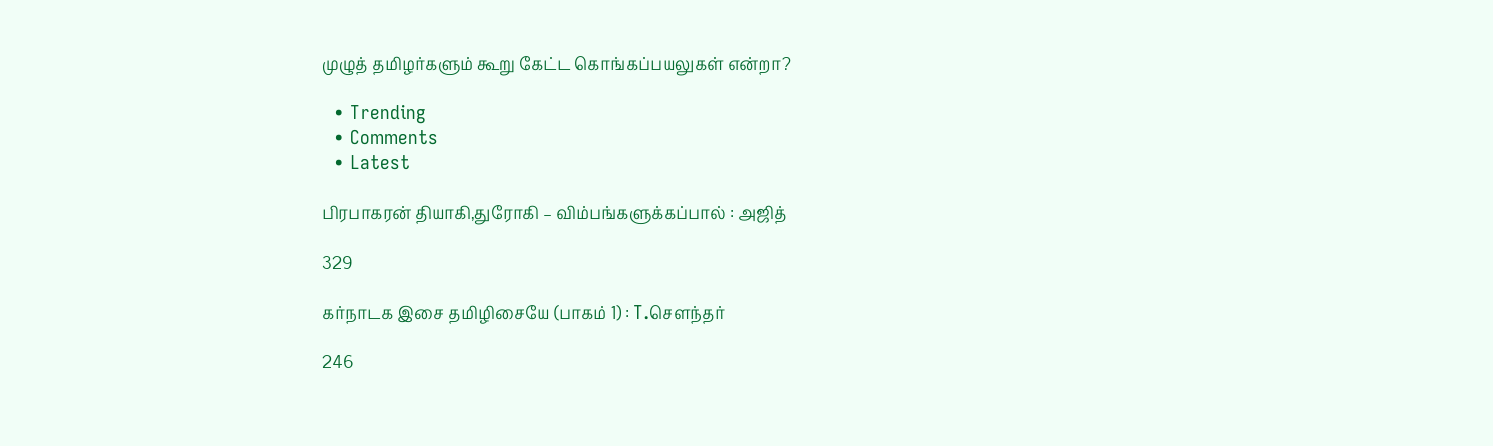முழுத் தமிழர்களும் கூறு கேட்ட கொங்கப்பயலுகள் என்றா?

  • Trending
  • Comments
  • Latest

பிரபாகரன் தியாகி,துரோகி – விம்பங்களுக்கப்பால் : அஜித்

329

கர்நாடக இசை தமிழிசையே (பாகம் 1) : T.செளந்தர்

246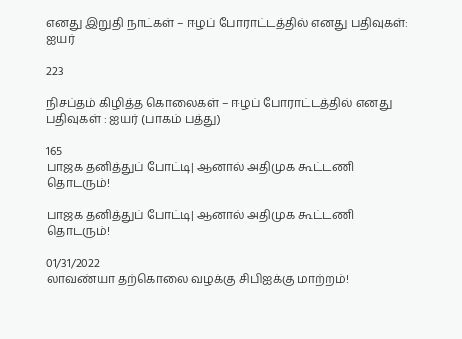எனது இறுதி நாட்கள் – ஈழப் போராட்டத்தில் எனது பதிவுகள்: ஐயர்

223

நிசப்தம் கிழித்த கொலைகள் – ஈழப் போராட்டத்தில் எனது பதிவுகள் : ஐயர் (பாகம் பத்து)

165
பாஜக தனித்துப் போட்டி| ஆனால் அதிமுக கூட்டணி தொடரும்!

பாஜக தனித்துப் போட்டி| ஆனால் அதிமுக கூட்டணி தொடரும்!

01/31/2022
லாவண்யா தற்கொலை வழக்கு சிபிஐக்கு மாற்றம்!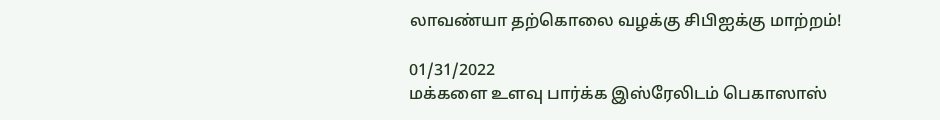லாவண்யா தற்கொலை வழக்கு சிபிஐக்கு மாற்றம்!

01/31/2022
மக்களை உளவு பார்க்க இஸ்ரேலிடம் பெகாஸாஸ்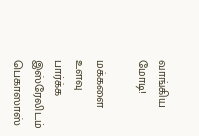வாங்கிய மோடி!

மக்களை உளவு பார்க்க இஸ்ரேலிடம் பெகாஸாஸ்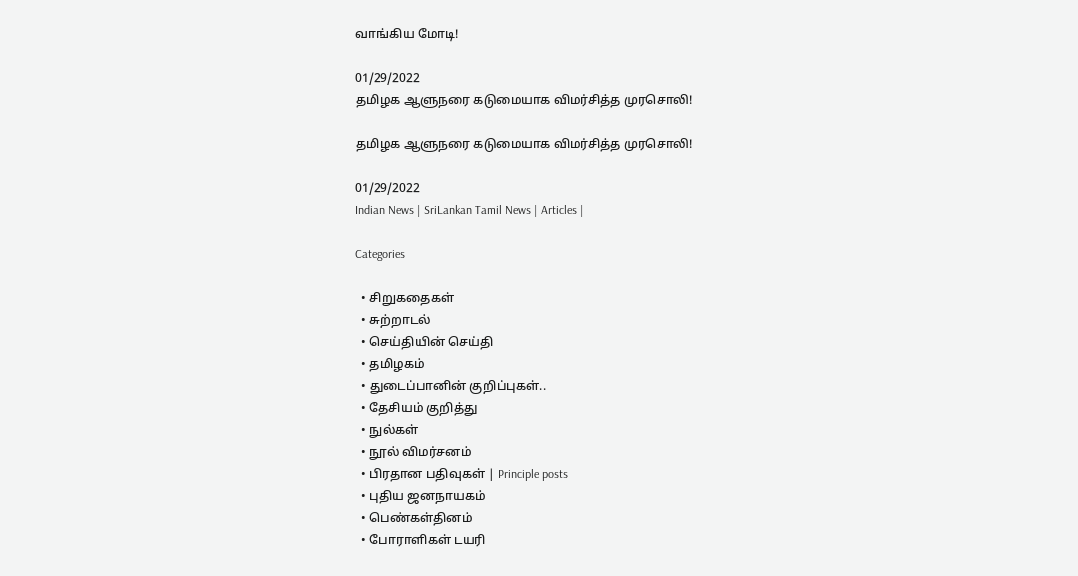வாங்கிய மோடி!

01/29/2022
தமிழக ஆளுநரை கடுமையாக விமர்சித்த முரசொலி!

தமிழக ஆளுநரை கடுமையாக விமர்சித்த முரசொலி!

01/29/2022
Indian News | SriLankan Tamil News | Articles |

Categories

  • சிறுகதைகள்
  • சுற்றாடல்
  • செய்தியின் செய்தி
  • தமிழகம்
  • துடைப்பானின் குறிப்புகள்..
  • தேசியம் குறித்து
  • நுல்கள்
  • நூல் விமர்சனம்
  • பிரதான பதிவுகள் | Principle posts
  • புதிய ஜனநாயகம்
  • பெண்கள்தினம்
  • போராளிகள் டயரி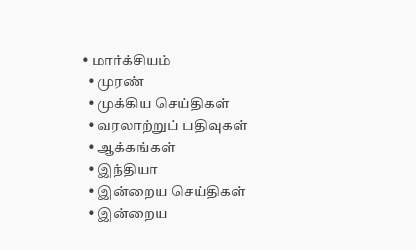• மார்க்சியம்
  • முரண்
  • முக்கிய செய்திகள்
  • வரலாற்றுப் பதிவுகள்
  • ஆக்கங்கள்
  • இந்தியா
  • இன்றைய செய்திகள்
  • இன்றைய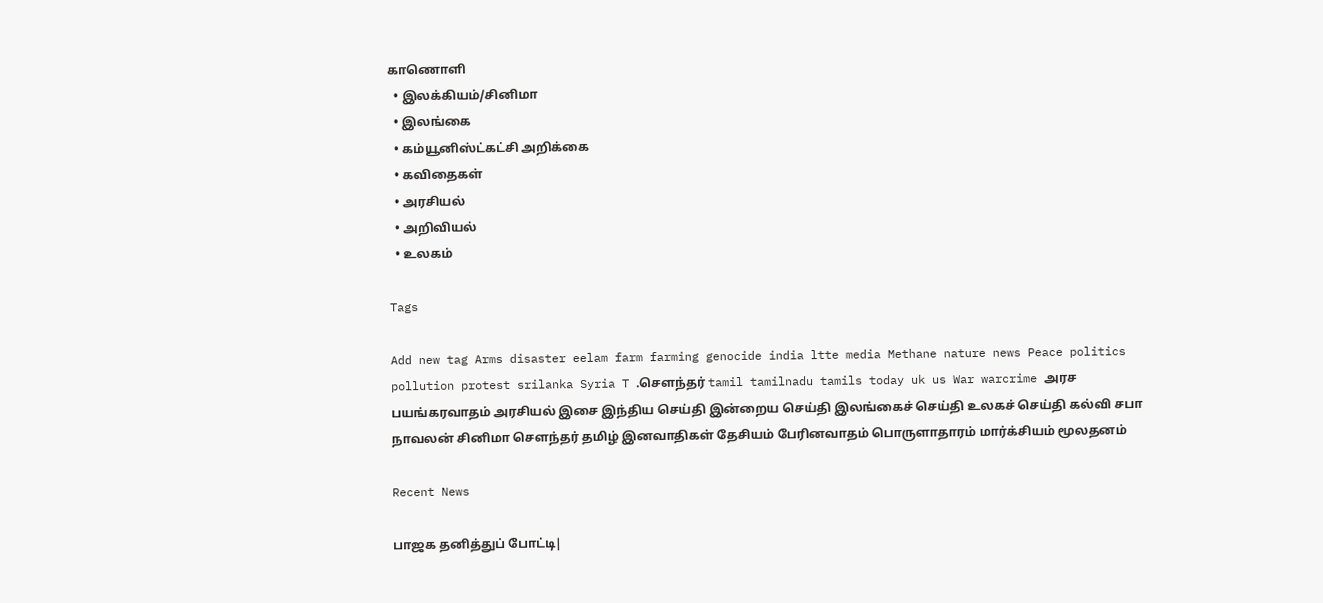காணொளி
  • இலக்கியம்/சினிமா
  • இலங்கை
  • கம்யூனிஸ்ட்கட்சி அறிக்கை
  • கவிதைகள்
  • அரசியல்
  • அறிவியல்
  • உலகம்

Tags

Add new tag Arms disaster eelam farm farming genocide india ltte media Methane nature news Peace politics pollution protest srilanka Syria T .சௌந்தர் tamil tamilnadu tamils today uk us War warcrime அரச பயங்கரவாதம் அரசியல் இசை இந்திய செய்தி இன்றைய செய்தி இலங்கைச் செய்தி உலகச் செய்தி கல்வி சபா நாவலன் சினிமா சௌந்தர் தமிழ் இனவாதிகள் தேசியம் பேரினவாதம் பொருளாதாரம் மார்க்சியம் மூலதனம்

Recent News

பாஜக தனித்துப் போட்டி|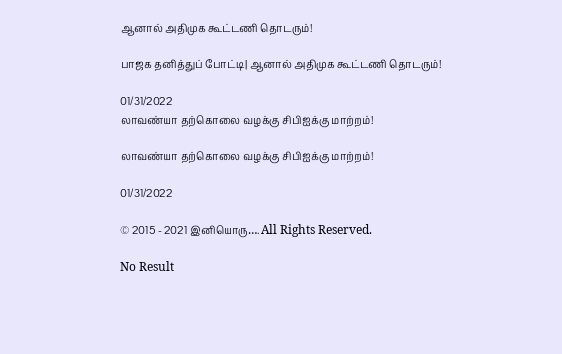ஆனால் அதிமுக கூட்டணி தொடரும்!

பாஜக தனித்துப் போட்டி| ஆனால் அதிமுக கூட்டணி தொடரும்!

01/31/2022
லாவண்யா தற்கொலை வழக்கு சிபிஐக்கு மாற்றம்!

லாவண்யா தற்கொலை வழக்கு சிபிஐக்கு மாற்றம்!

01/31/2022

© 2015 - 2021 இனியொரு…. All Rights Reserved.

No Result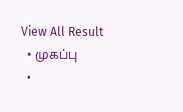View All Result
  • முகப்பு
  •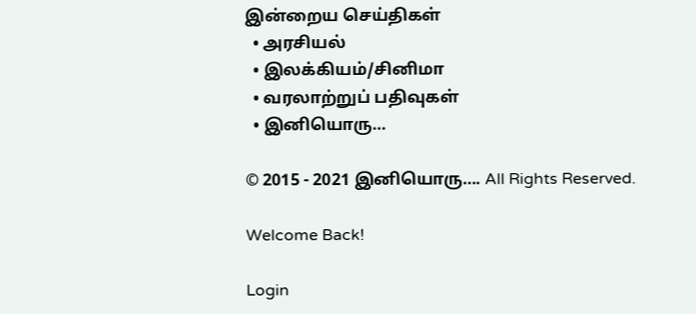இன்றைய செய்திகள்
  • அரசியல்
  • இலக்கியம்/சினிமா
  • வரலாற்றுப் பதிவுகள்
  • இனியொரு…

© 2015 - 2021 இனியொரு…. All Rights Reserved.

Welcome Back!

Login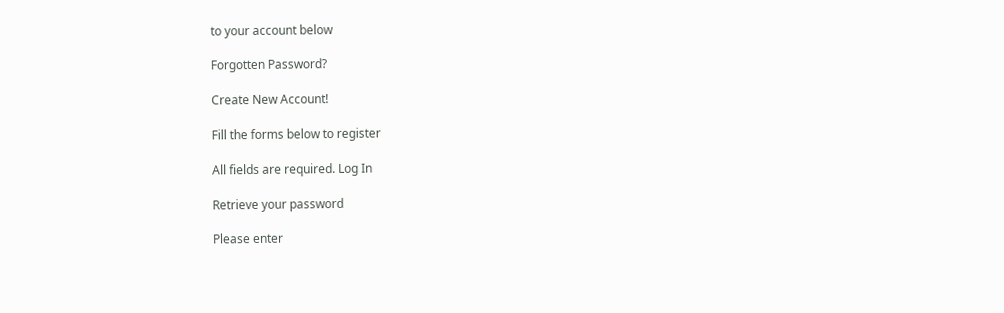to your account below

Forgotten Password?

Create New Account!

Fill the forms below to register

All fields are required. Log In

Retrieve your password

Please enter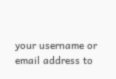your username or email address to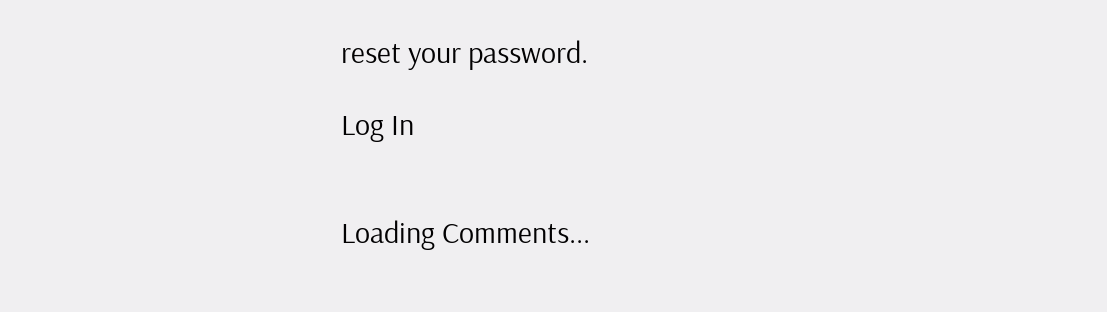reset your password.

Log In


Loading Comments...